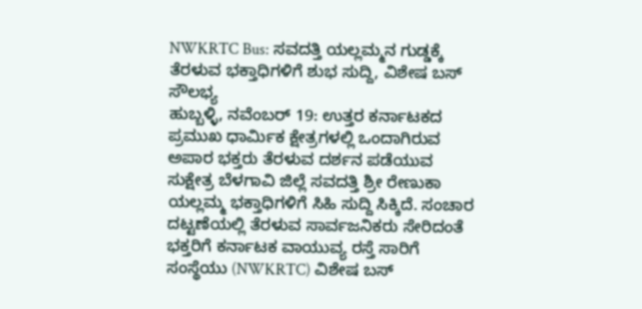NWKRTC Bus: ಸವದತ್ತಿ ಯಲ್ಲಮ್ಮನ ಗುಡ್ಡಕ್ಕೆ ತೆರಳುವ ಭಕ್ತಾಧಿಗಳಿಗೆ ಶುಭ ಸುದ್ದಿ, ವಿಶೇಷ ಬಸ್ ಸೌಲಭ್ಯ
ಹುಬ್ಬಳ್ಳಿ, ನವೆಂಬರ್ 19: ಉತ್ತರ ಕರ್ನಾಟಕದ ಪ್ರಮುಖ ಧಾರ್ಮಿಕ ಕ್ಷೇತ್ರಗಳಲ್ಲಿ ಒಂದಾಗಿರುವ ಅಪಾರ ಭಕ್ತರು ತೆರಳುವ ದರ್ಶನ ಪಡೆಯುವ ಸುಕ್ಷೇತ್ರ ಬೆಳಗಾವಿ ಜಿಲ್ಲೆ ಸವದತ್ತಿ ಶ್ರೀ ರೇಣುಕಾ ಯಲ್ಲಮ್ಮ ಭಕ್ತಾಧಿಗಳಿಗೆ ಸಿಹಿ ಸುದ್ದಿ ಸಿಕ್ಕಿದೆ. ಸಂಚಾರ ದಟ್ಟಣೆಯಲ್ಲಿ ತೆರಳುವ ಸಾರ್ವಜನಿಕರು ಸೇರಿದಂತೆ ಭಕ್ತರಿಗೆ ಕರ್ನಾಟಕ ವಾಯುವ್ಯ ರಸ್ತೆ ಸಾರಿಗೆ ಸಂಸ್ಥೆಯು (NWKRTC) ವಿಶೇಷ ಬಸ್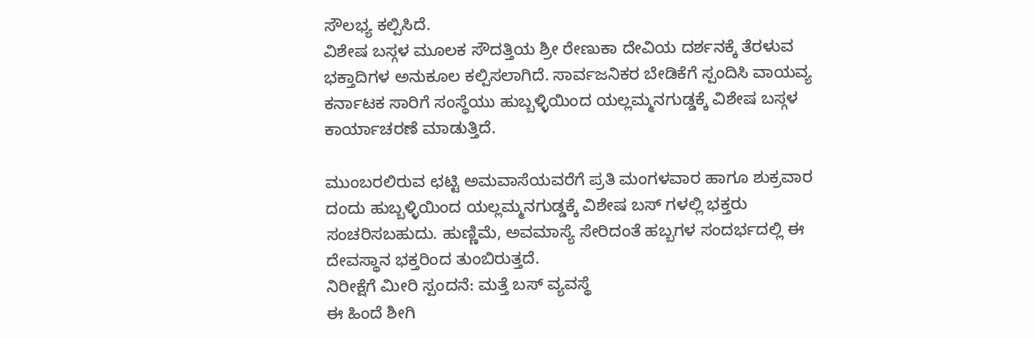ಸೌಲಭ್ಯ ಕಲ್ಪಿಸಿದೆ.
ವಿಶೇಷ ಬಸ್ಗಳ ಮೂಲಕ ಸೌದತ್ತಿಯ ಶ್ರೀ ರೇಣುಕಾ ದೇವಿಯ ದರ್ಶನಕ್ಕೆ ತೆರಳುವ ಭಕ್ತಾದಿಗಳ ಅನುಕೂಲ ಕಲ್ಪಿಸಲಾಗಿದೆ. ಸಾರ್ವಜನಿಕರ ಬೇಡಿಕೆಗೆ ಸ್ಪಂದಿಸಿ ವಾಯವ್ಯ ಕರ್ನಾಟಕ ಸಾರಿಗೆ ಸಂಸ್ಥೆಯು ಹುಬ್ಬಳ್ಳಿಯಿಂದ ಯಲ್ಲಮ್ಮನಗುಡ್ಡಕ್ಕೆ ವಿಶೇಷ ಬಸ್ಗಳ ಕಾರ್ಯಾಚರಣೆ ಮಾಡುತ್ತಿದೆ.

ಮುಂಬರಲಿರುವ ಛಟ್ಟಿ ಅಮವಾಸೆಯವರೆಗೆ ಪ್ರತಿ ಮಂಗಳವಾರ ಹಾಗೂ ಶುಕ್ರವಾರ ದಂದು ಹುಬ್ಬಳ್ಳಿಯಿಂದ ಯಲ್ಲಮ್ಮನಗುಡ್ಡಕ್ಕೆ ವಿಶೇಷ ಬಸ್ ಗಳಲ್ಲಿ ಭಕ್ತರು ಸಂಚರಿಸಬಹುದು. ಹುಣ್ಣಿಮೆ, ಅವಮಾಸ್ಯೆ ಸೇರಿದಂತೆ ಹಬ್ಬಗಳ ಸಂದರ್ಭದಲ್ಲಿ ಈ ದೇವಸ್ಥಾನ ಭಕ್ತರಿಂದ ತುಂಬಿರುತ್ತದೆ.
ನಿರೀಕ್ಷೆಗೆ ಮೀರಿ ಸ್ಪಂದನೆ: ಮತ್ತೆ ಬಸ್ ವ್ಯವಸ್ಥೆ
ಈ ಹಿಂದೆ ಶೀಗಿ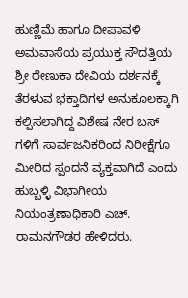ಹುಣ್ಣಿಮೆ ಹಾಗೂ ದೀಪಾವಳಿ ಅಮವಾಸೆಯ ಪ್ರಯುಕ್ತ ಸೌದತ್ತಿಯ ಶ್ರೀ ರೇಣುಕಾ ದೇವಿಯ ದರ್ಶನಕ್ಕೆ ತೆರಳುವ ಭಕ್ತಾದಿಗಳ ಅನುಕೂಲಕ್ಕಾಗಿ ಕಲ್ಪಿಸಲಾಗಿದ್ದ ವಿಶೇಷ ನೇರ ಬಸ್ ಗಳಿಗೆ ಸಾರ್ವಜನಿಕರಿಂದ ನಿರೀಕ್ಷೆಗೂ ಮೀರಿದ ಸ್ಪಂದನೆ ವ್ಯಕ್ತವಾಗಿದೆ ಎಂದು ಹುಬ್ಬಳ್ಳಿ ವಿಭಾಗೀಯ ನಿಯಂತ್ರಣಾಧಿಕಾರಿ ಎಚ್. ರಾಮನಗೌಡರ ಹೇಳಿದರು.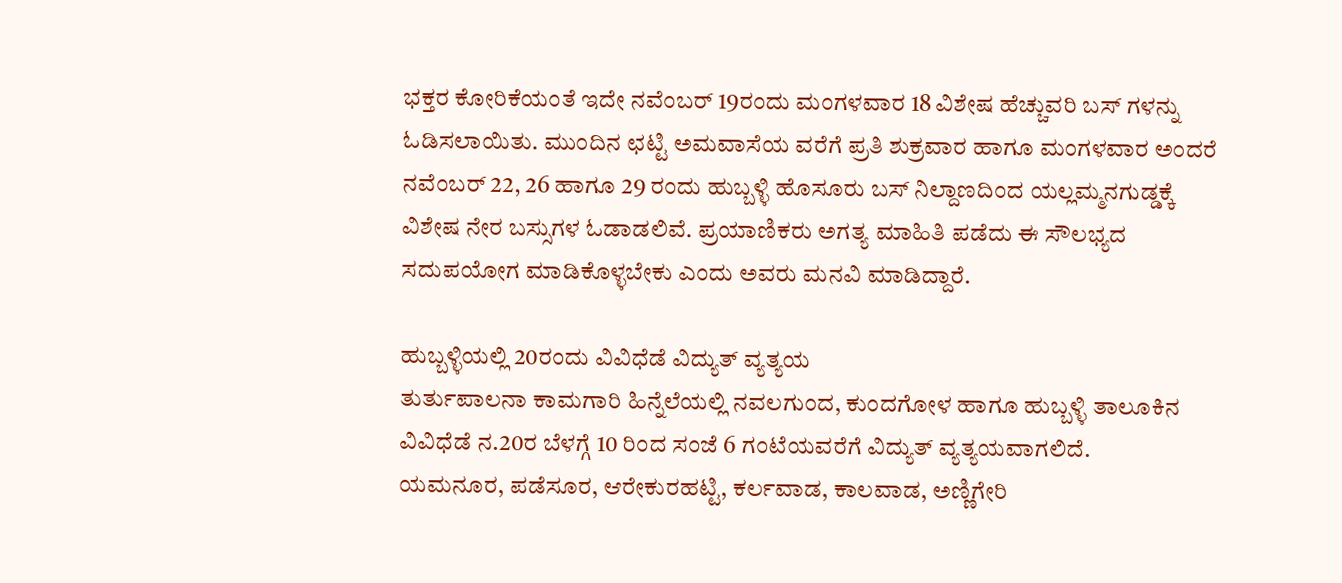ಭಕ್ತರ ಕೋರಿಕೆಯಂತೆ ಇದೇ ನವೆಂಬರ್ 19ರಂದು ಮಂಗಳವಾರ 18 ವಿಶೇಷ ಹೆಚ್ಚುವರಿ ಬಸ್ ಗಳನ್ನು ಓಡಿಸಲಾಯಿತು. ಮುಂದಿನ ಛಟ್ಟಿ ಅಮವಾಸೆಯ ವರೆಗೆ ಪ್ರತಿ ಶುಕ್ರವಾರ ಹಾಗೂ ಮಂಗಳವಾರ ಅಂದರೆ ನವೆಂಬರ್ 22, 26 ಹಾಗೂ 29 ರಂದು ಹುಬ್ಬಳ್ಳಿ ಹೊಸೂರು ಬಸ್ ನಿಲ್ದಾಣದಿಂದ ಯಲ್ಲಮ್ಮನಗುಡ್ಡಕ್ಕೆ ವಿಶೇಷ ನೇರ ಬಸ್ಸುಗಳ ಓಡಾಡಲಿವೆ. ಪ್ರಯಾಣಿಕರು ಅಗತ್ಯ ಮಾಹಿತಿ ಪಡೆದು ಈ ಸೌಲಭ್ಯದ ಸದುಪಯೋಗ ಮಾಡಿಕೊಳ್ಳಬೇಕು ಎಂದು ಅವರು ಮನವಿ ಮಾಡಿದ್ದಾರೆ.

ಹುಬ್ಬಳ್ಳಿಯಲ್ಲಿ 20ರಂದು ವಿವಿಧೆಡೆ ವಿದ್ಯುತ್ ವ್ಯತ್ಯಯ
ತುರ್ತುಪಾಲನಾ ಕಾಮಗಾರಿ ಹಿನ್ನೆಲೆಯಲ್ಲಿ ನವಲಗುಂದ, ಕುಂದಗೋಳ ಹಾಗೂ ಹುಬ್ಬಳ್ಳಿ ತಾಲೂಕಿನ ವಿವಿಧೆಡೆ ನ.20ರ ಬೆಳಗ್ಗೆ 10 ರಿಂದ ಸಂಜೆ 6 ಗಂಟೆಯವರೆಗೆ ವಿದ್ಯುತ್ ವ್ಯತ್ಯಯವಾಗಲಿದೆ.
ಯಮನೂರ, ಪಡೆಸೂರ, ಆರೇಕುರಹಟ್ಟಿ, ಕರ್ಲವಾಡ, ಕಾಲವಾಡ, ಅಣ್ಣಿಗೇರಿ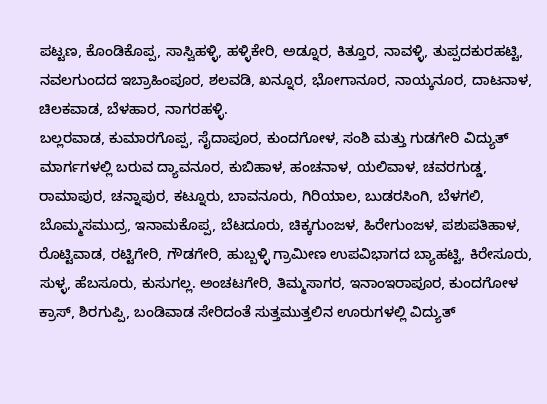ಪಟ್ಟಣ, ಕೊಂಡಿಕೊಪ್ಪ, ಸಾಸ್ವಿಹಳ್ಳಿ, ಹಳ್ಳಿಕೇರಿ, ಅಡ್ನೂರ, ಕಿತ್ತೂರ, ನಾವಳ್ಳಿ, ತುಪ್ಪದಕುರಹಟ್ಟಿ, ನವಲಗುಂದದ ಇಬ್ರಾಹಿಂಪೂರ, ಶಲವಡಿ, ಖನ್ನೂರ, ಭೋಗಾನೂರ, ನಾಯ್ಕನೂರ, ದಾಟನಾಳ, ಚಿಲಕವಾಡ, ಬೆಳಹಾರ, ನಾಗರಹಳ್ಳಿ.
ಬಲ್ಲರವಾಡ, ಕುಮಾರಗೊಪ್ಪ, ಸೈದಾಪೂರ, ಕುಂದಗೋಳ, ಸಂಶಿ ಮತ್ತು ಗುಡಗೇರಿ ವಿದ್ಯುತ್ ಮಾರ್ಗಗಳಲ್ಲಿ ಬರುವ ದ್ಯಾವನೂರ, ಕುಬಿಹಾಳ, ಹಂಚನಾಳ, ಯಲಿವಾಳ, ಚವರಗುಡ್ಡ, ರಾಮಾಪುರ, ಚನ್ನಾಪುರ, ಕಟ್ನೂರು, ಬಾವನೂರು, ಗಿರಿಯಾಲ, ಬುಡರಸಿಂಗಿ, ಬೆಳಗಲಿ, ಬೊಮ್ಮಸಮುದ್ರ, ಇನಾಮಕೊಪ್ಪ, ಬೆಟದೂರು, ಚಿಕ್ಕಗುಂಜಳ, ಹಿರೇಗುಂಜಳ, ಪಶುಪತಿಹಾಳ, ರೊಟ್ಟಿವಾಡ, ರಟ್ಟಿಗೇರಿ, ಗೌಡಗೇರಿ, ಹುಬ್ಬಳ್ಳಿ ಗ್ರಾಮೀಣ ಉಪವಿಭಾಗದ ಬ್ಯಾಹಟ್ಟಿ, ಕಿರೇಸೂರು, ಸುಳ್ಳ, ಹೆಬಸೂರು, ಕುಸುಗಲ್ಲ. ಅಂಚಟಗೇರಿ, ತಿಮ್ಮಸಾಗರ, ಇನಾಂಇರಾಪೂರ, ಕುಂದಗೋಳ ಕ್ರಾಸ್, ಶಿರಗುಪ್ಪಿ, ಬಂಡಿವಾಡ ಸೇರಿದಂತೆ ಸುತ್ತಮುತ್ತಲಿನ ಊರುಗಳಲ್ಲಿ ವಿದ್ಯುತ್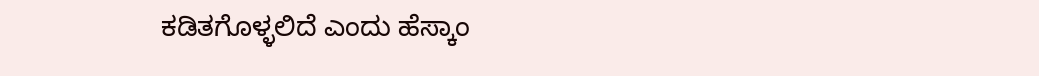ಕಡಿತಗೊಳ್ಳಲಿದೆ ಎಂದು ಹೆಸ್ಕಾಂ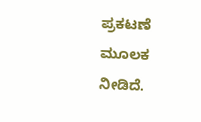ಪ್ರಕಟಣೆ ಮೂಲಕ ನೀಡಿದೆ.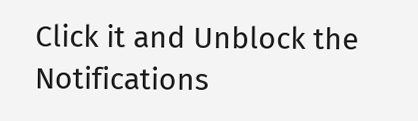Click it and Unblock the Notifications